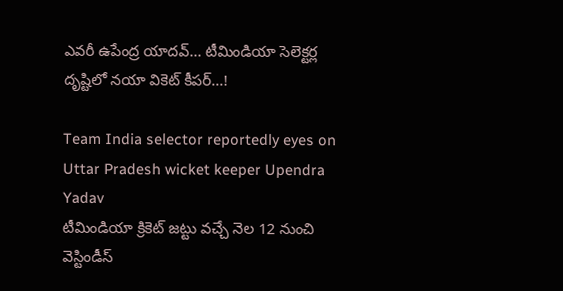ఎవరీ ఉపేంద్ర యాదవ్... టీమిండియా సెలెక్టర్ల దృష్టిలో నయా వికెట్ కీపర్...!

Team India selector reportedly eyes on Uttar Pradesh wicket keeper Upendra Yadav
టీమిండియా క్రికెట్ జట్టు వచ్చే నెల 12 నుంచి వెస్టిండీస్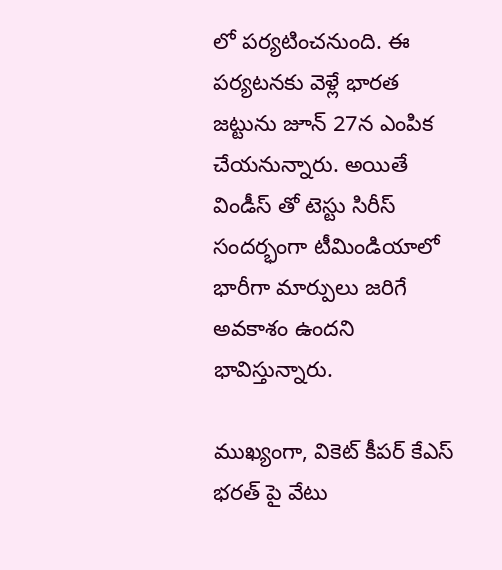లో పర్యటించనుంది. ఈ పర్యటనకు వెళ్లే భారత జట్టును జూన్ 27న ఎంపిక చేయనున్నారు. అయితే విండీస్ తో టెస్టు సిరీస్ సందర్భంగా టీమిండియాలో భారీగా మార్పులు జరిగే అవకాశం ఉందని భావిస్తున్నారు.

ముఖ్యంగా, వికెట్ కీపర్ కేఎస్ భరత్ పై వేటు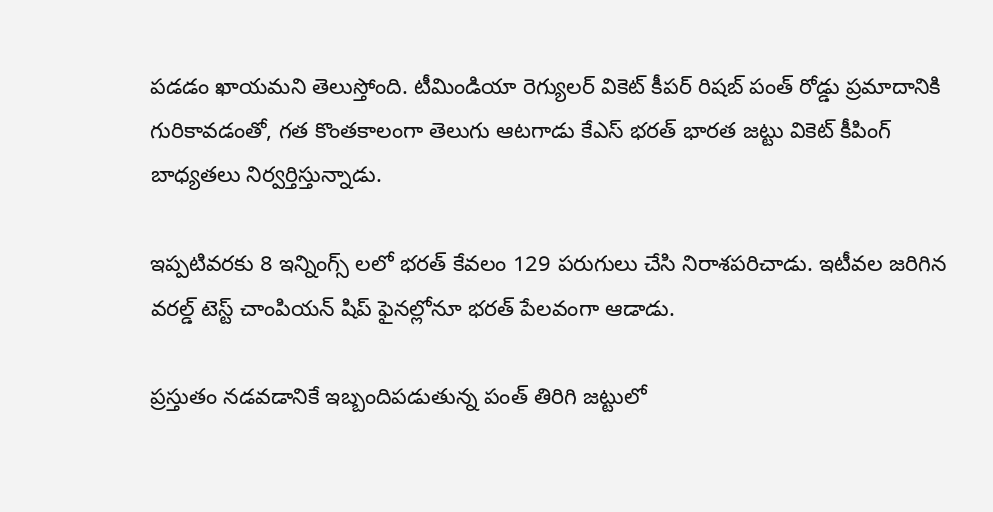పడడం ఖాయమని తెలుస్తోంది. టీమిండియా రెగ్యులర్ వికెట్ కీపర్ రిషబ్ పంత్ రోడ్డు ప్రమాదానికి గురికావడంతో, గత కొంతకాలంగా తెలుగు ఆటగాడు కేఎస్ భరత్ భారత జట్టు వికెట్ కీపింగ్ బాధ్యతలు నిర్వర్తిస్తున్నాడు.

ఇప్పటివరకు 8 ఇన్నింగ్స్ లలో భరత్ కేవలం 129 పరుగులు చేసి నిరాశపరిచాడు. ఇటీవల జరిగిన వరల్డ్ టెస్ట్ చాంపియన్ షిప్ ఫైనల్లోనూ భరత్ పేలవంగా ఆడాడు.

ప్రస్తుతం నడవడానికే ఇబ్బందిపడుతున్న పంత్ తిరిగి జట్టులో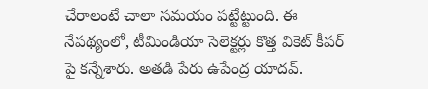చేరాలంటే చాలా సమయం పట్టేట్టుంది. ఈ నేపథ్యంలో, టీమిండియా సెలెక్టర్లు కొత్త వికెట్ కీపర్ పై కన్నేశారు. అతడి పేరు ఉపేంద్ర యాదవ్.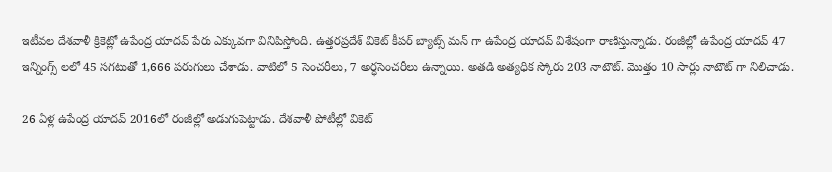ఇటీవల దేశవాళీ క్రికెట్లో ఉపేంద్ర యాదవ్ పేరు ఎక్కువగా వినిపిస్తోంది. ఉత్తరప్రదేశ్ వికెట్ కీపర్ బ్యాట్స్ మన్ గా ఉపేంద్ర యాదవ్ విశేషంగా రాణిస్తున్నాడు. రంజీల్లో ఉపేంద్ర యాదవ్ 47 ఇన్నింగ్స్ లలో 45 సగటుతో 1,666 పరుగులు చేశాడు. వాటిలో 5 సెంచరీలు, 7 అర్ధసెంచరీలు ఉన్నాయి. అతడి అత్యధిక స్కోరు 203 నాటౌట్. మొత్తం 10 సార్లు నాటౌట్ గా నిలిచాడు.

26 ఏళ్ల ఉపేంద్ర యాదవ్ 2016లో రంజీల్లో అడుగుపెట్టాడు. దేశవాళీ పోటీల్లో వికెట్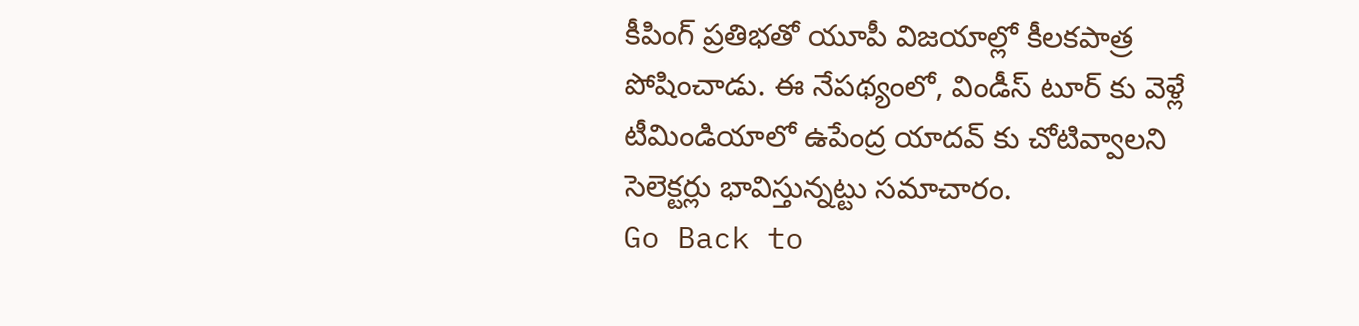కీపింగ్ ప్రతిభతో యూపీ విజయాల్లో కీలకపాత్ర పోషించాడు. ఈ నేపథ్యంలో, విండీస్ టూర్ కు వెళ్లే టీమిండియాలో ఉపేంద్ర యాదవ్ కు చోటివ్వాలని సెలెక్టర్లు భావిస్తున్నట్టు సమాచారం.
Go Back to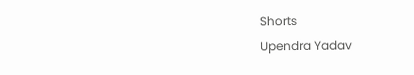Shorts
Upendra Yadav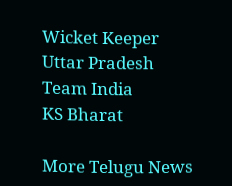Wicket Keeper
Uttar Pradesh
Team India
KS Bharat

More Telugu News